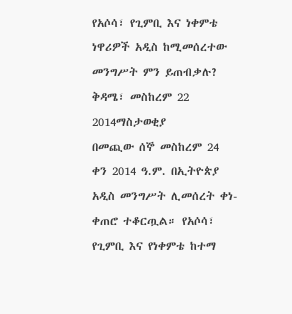የአሶሳ፣ የጊምቢ እና ነቀምቴ ነዋሪዎች አዲስ ከሚመሰረተው መንግሥት ምን ይጠብቃሉ?
ቅዳሜ፣ መስከረም 22 2014ማስታወቂያ
በመጪው ሰኞ መስከረም 24 ቀን 2014 ዓ.ም. በኢትዮጵያ አዲስ መንግሥት ሊመሰረት ቀነ-ቀጠሮ ተቆርጧል። የአሶሳ፣ የጊምቢ እና የነቀምቴ ከተማ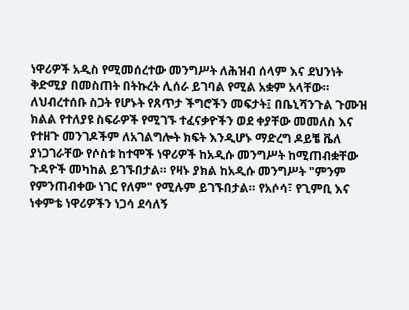ነዋሪዎች አዲስ የሚመሰረተው መንግሥት ለሕዝብ ሰላም እና ደህንነት ቅድሚያ በመስጠት በትኩረት ሊሰራ ይገባል የሚል አቋም አላቸው። ለህብረተሰቡ ስጋት የሆኑት የጸጥታ ችግሮችን መፍታት፤ በቤኒሻንጉል ጉሙዝ ክልል የተለያዩ ስፍራዎች የሚገኙ ተፈናቃዮችን ወደ ቀያቸው መመለስ እና የተዘጉ መንገዶችም ለአገልግሎት ክፍት እንዲሆኑ ማድረግ ዶይቼ ቬለ ያነጋገራቸው የሶስቱ ከተሞች ነዋሪዎች ከአዲሱ መንግሥት ከሚጠብቋቸው ጉዳዮች መካከል ይገኙበታል። የዛኑ ያክል ከአዲሱ መንግሥት "ምንም የምንጠብቀው ነገር የለም" የሚሉም ይገኙበታል። የአሶሳ፣ የጊምቢ እና ነቀምቴ ነዋሪዎችን ነጋሳ ደሳለኝ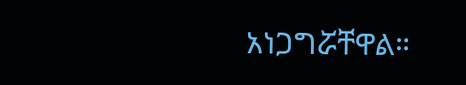አነጋግሯቸዋል።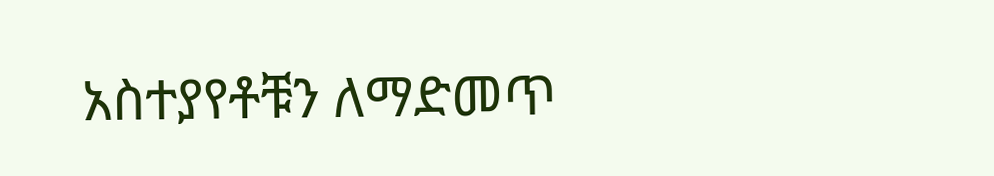አስተያየቶቹን ለማድመጥ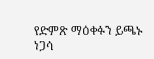የድምጽ ማዕቀፉን ይጫኑ
ነጋሳ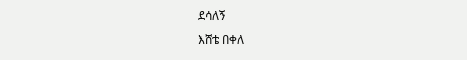ደሳለኝ
እሸቴ በቀለ